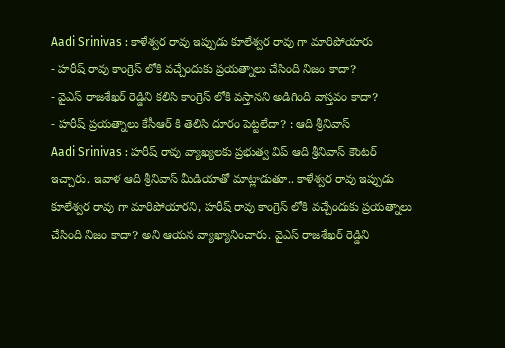Aadi Srinivas : కాళేశ్వర రావు ఇప్పుడు కూలేశ్వర రావు గా మారిపోయారు
- హరీష్ రావు కాంగ్రెస్ లోకి వచ్చేందుకు ప్రయత్నాలు చేసింది నిజం కాదా?
- వైఎస్ రాజశేఖర్ రెడ్డిని కలిసి కాంగ్రెస్ లోకి వస్తానని అడిగింది వాస్తవం కాదా?
- హరీష్ ప్రయత్నాలు కేసీఆర్ కి తెలిసి దూరం పెట్టలేదా? : ఆది శ్రీనివాస్
Aadi Srinivas : హరీష్ రావు వ్యాఖ్యలకు ప్రభుత్వ విప్ ఆది శ్రీనివాస్ కౌంటర్ ఇచ్చారు. ఇవాళ ఆది శ్రీనివాస్ మీడియాతో మాట్లాడుతూ.. కాళేశ్వర రావు ఇప్పుడు కూలేశ్వర రావు గా మారిపోయారని, హరీష్ రావు కాంగ్రెస్ లోకి వచ్చేందుకు ప్రయత్నాలు చేసింది నిజం కాదా? అని ఆయన వ్యాఖ్యానించారు. వైఎస్ రాజశేఖర్ రెడ్డిని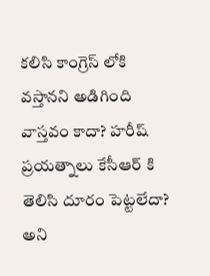కలిసి కాంగ్రెస్ లోకి వస్తానని అడిగింది వాస్తవం కాదా? హరీష్ ప్రయత్నాలు కేసీఆర్ కి తెలిసి దూరం పెట్టలేదా? అని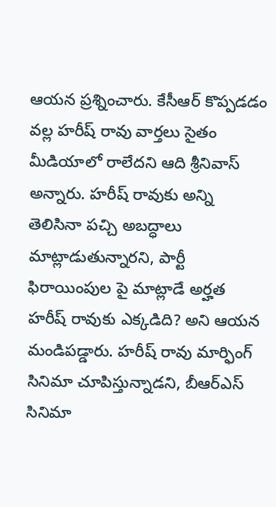ఆయన ప్రశ్నించారు. కేసీఆర్ కొప్పడడం వల్ల హరీష్ రావు వార్తలు సైతం మీడియాలో రాలేదని ఆది శ్రీనివాస్ అన్నారు. హరీష్ రావుకు అన్ని తెలిసినా పచ్చి అబద్ధాలు మాట్లాడుతున్నారని, పార్టీ ఫిరాయింపుల పై మాట్లాడే అర్హత హరీష్ రావుకు ఎక్కడిది? అని ఆయన మండిపడ్డారు. హరీష్ రావు మార్ఫింగ్ సినిమా చూపిస్తున్నాడని, బీఆర్ఎస్ సినిమా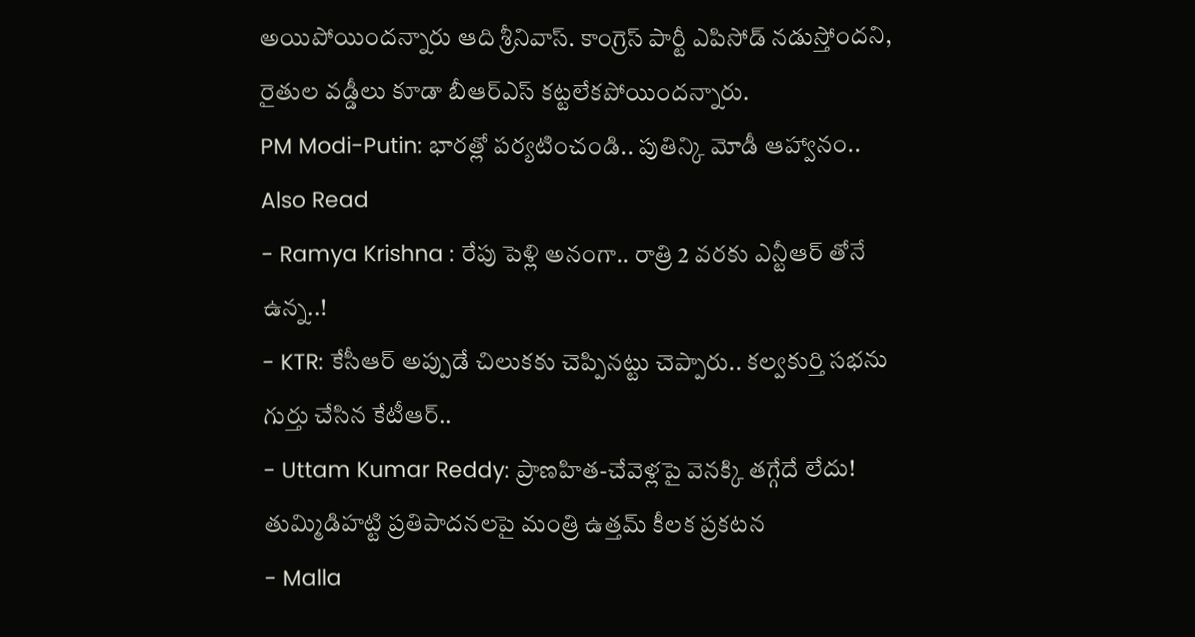అయిపోయిందన్నారు ఆది శ్రీనివాస్. కాంగ్రెస్ పార్టీ ఎపిసోడ్ నడుస్తోందని, రైతుల వడ్డీలు కూడా బీఆర్ఎస్ కట్టలేకపోయిందన్నారు.
PM Modi-Putin: భారత్లో పర్యటించండి.. పుతిన్కి మోడీ ఆహ్వానం..
Also Read
- Ramya Krishna : రేపు పెళ్లి అనంగా.. రాత్రి 2 వరకు ఎన్టీఆర్ తోనే ఉన్న..!
- KTR: కేసీఆర్ అప్పుడే చిలుకకు చెప్పినట్టు చెప్పారు.. కల్వకుర్తి సభను గుర్తు చేసిన కేటీఆర్..
- Uttam Kumar Reddy: ప్రాణహిత-చేవెళ్లపై వెనక్కి తగ్గేదే లేదు! తుమ్మిడిహట్టి ప్రతిపాదనలపై మంత్రి ఉత్తమ్ కీలక ప్రకటన
- Malla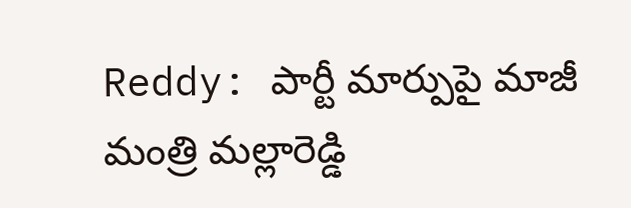Reddy: పార్టీ మార్పుపై మాజీ మంత్రి మల్లారెడ్డి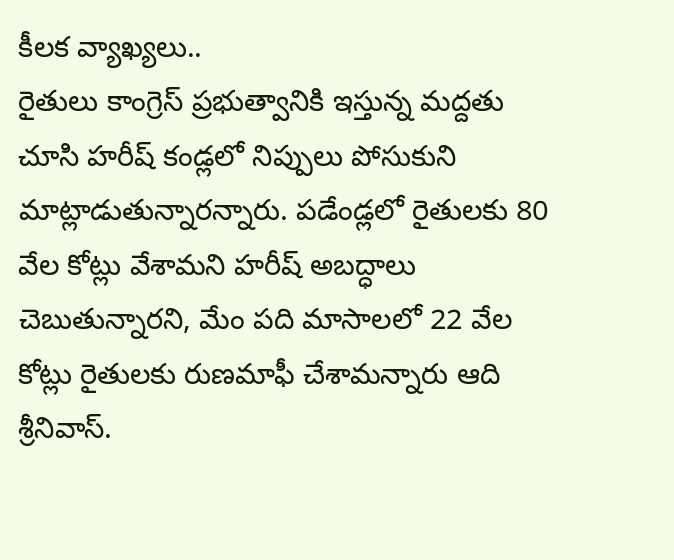కీలక వ్యాఖ్యలు..
రైతులు కాంగ్రెస్ ప్రభుత్వానికి ఇస్తున్న మద్దతు చూసి హరీష్ కండ్లలో నిప్పులు పోసుకుని మాట్లాడుతున్నారన్నారు. పడేండ్లలో రైతులకు 80 వేల కోట్లు వేశామని హరీష్ అబద్ధాలు చెబుతున్నారని, మేం పది మాసాలలో 22 వేల కోట్లు రైతులకు రుణమాఫీ చేశామన్నారు ఆది శ్రీనివాస్.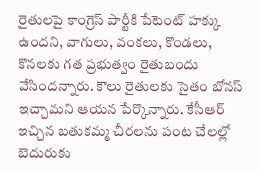రైతులపై కాంగ్రెస్ పార్టీకి పేటెంట్ హక్కు ఉందని, వాగులు, వంకలు, కొండలు, కొనలకు గత ప్రభుత్వం రైతుబందు వేసిందన్నారు. కౌలు రైతులకు సైతం బోనస్ ఇచ్చామని ఆయన పేర్కొన్నారు. కేసీఆర్ ఇచ్చిన బతుకమ్మ చీరలను పంట చేలల్లో బెదురుకు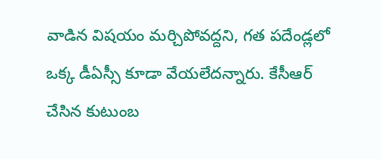వాడిన విషయం మర్చిపోవద్దని, గత పదేండ్లలో ఒక్క డీఏస్సీ కూడా వేయలేదన్నారు. కేసీఆర్ చేసిన కుటుంబ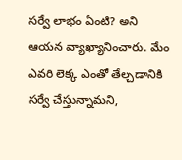సర్వే లాభం ఏంటి? అని ఆయన వ్యాఖ్యానించారు. మేం ఎవరి లెక్క ఎంతో తేల్చడానికి సర్వే చేస్తున్నామని,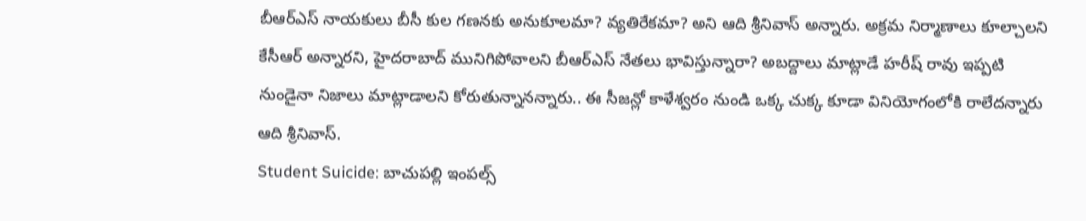బీఆర్ఎస్ నాయకులు బీసీ కుల గణనకు అనుకూలమా? వ్యతిరేకమా? అని ఆది శ్రీనివాస్ అన్నారు. అక్రమ నిర్మాణాలు కూల్చాలని కేసీఆర్ అన్నారని, హైదరాబాద్ మునిగిపోవాలని బీఆర్ఎస్ నేతలు భావిస్తున్నారా? అబద్దాలు మాట్లాడే హరీష్ రావు ఇప్పటి నుండైనా నిజాలు మాట్లాడాలని కోరుతున్నానన్నారు.. ఈ సీజన్లో కాళేశ్వరం నుండి ఒక్క చుక్క కూడా వినియోగంలోకి రాలేదన్నారు ఆది శ్రీనివాస్.
Student Suicide: బాచుపల్లి ఇంపల్స్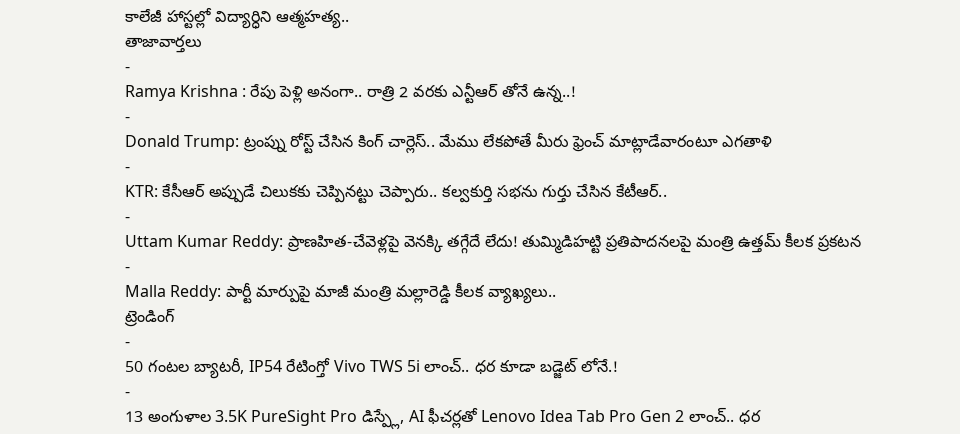కాలేజీ హాస్టల్లో విద్యార్ధిని ఆత్మహత్య..
తాజావార్తలు
-
Ramya Krishna : రేపు పెళ్లి అనంగా.. రాత్రి 2 వరకు ఎన్టీఆర్ తోనే ఉన్న..!
-
Donald Trump: ట్రంప్ను రోస్ట్ చేసిన కింగ్ చార్లెస్.. మేము లేకపోతే మీరు ఫ్రెంచ్ మాట్లాడేవారంటూ ఎగతాళి
-
KTR: కేసీఆర్ అప్పుడే చిలుకకు చెప్పినట్టు చెప్పారు.. కల్వకుర్తి సభను గుర్తు చేసిన కేటీఆర్..
-
Uttam Kumar Reddy: ప్రాణహిత-చేవెళ్లపై వెనక్కి తగ్గేదే లేదు! తుమ్మిడిహట్టి ప్రతిపాదనలపై మంత్రి ఉత్తమ్ కీలక ప్రకటన
-
Malla Reddy: పార్టీ మార్పుపై మాజీ మంత్రి మల్లారెడ్డి కీలక వ్యాఖ్యలు..
ట్రెండింగ్
-
50 గంటల బ్యాటరీ, IP54 రేటింగ్తో Vivo TWS 5i లాంచ్.. ధర కూడా బడ్జెట్ లోనే.!
-
13 అంగుళాల 3.5K PureSight Pro డిస్ప్లే, AI ఫీచర్లతో Lenovo Idea Tab Pro Gen 2 లాంచ్.. ధర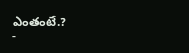ఎంతంటే.?
-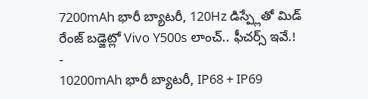7200mAh భారీ బ్యాటరీ, 120Hz డిస్ప్లేతో మిడ్ రేంజ్ బడ్జెట్లో Vivo Y500s లాంచ్.. ఫీచర్స్ ఇవే.!
-
10200mAh భారీ బ్యాటరీ, IP68 + IP69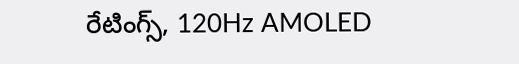రేటింగ్స్, 120Hz AMOLED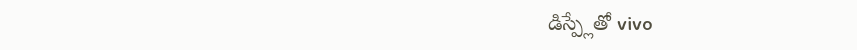డిస్ప్లేతో vivo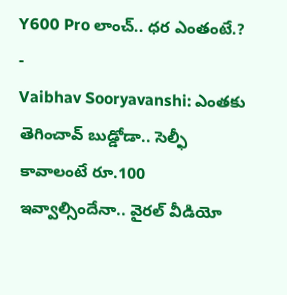Y600 Pro లాంచ్.. ధర ఎంతంటే.?
-
Vaibhav Sooryavanshi: ఎంతకు తెగించావ్ బుడ్డోడా.. సెల్ఫీ కావాలంటే రూ.100 ఇవ్వాల్సిందేనా.. వైరల్ వీడియో